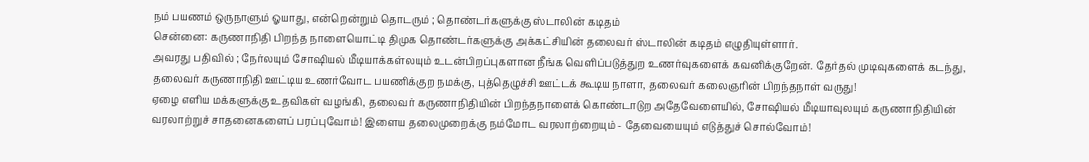நம் பயணம் ஒருநாளும் ஓயாது, என்றென்றும் தொடரும் ; தொண்டர்களுக்கு ஸ்டாலின் கடிதம்
சென்னை: கருணாநிதி பிறந்த நாளையொட்டி திமுக தொண்டர்களுக்கு அக்கட்சியின் தலைவர் ஸ்டாலின் கடிதம் எழுதியுள்ளார்.
அவரது பதிவில் ; நேர்லயும் சோஷியல் மீடியாக்கள்லயும் உடன்பிறப்புகளான நீங்க வெளிப்படுத்துற உணர்வுகளைக் கவனிக்குறேன். தேர்தல் முடிவுகளைக் கடந்து, தலைவர் கருணாநிதி ஊட்டிய உணர்வோட பயணிக்குற நமக்கு, புத்தெழுச்சி ஊட்டக் கூடிய நாளா, தலைவர் கலைஞரின் பிறந்தநாள் வருது!
ஏழை எளிய மக்களுக்கு உதவிகள் வழங்கி, தலைவர் கருணாநிதியின் பிறந்தநாளைக் கொண்டாடுற அதேவேளையில், சோஷியல் மீடியாவுலயும் கருணாநிதியின் வரலாற்றுச் சாதனைகளைப் பரப்புவோம்! இளைய தலைமுறைக்கு நம்மோட வரலாற்றையும் - தேவையையும் எடுத்துச் சொல்வோம்!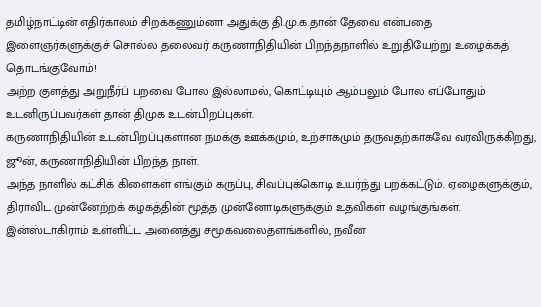தமிழ்நாட்டின் எதிர்காலம் சிறக்கணும்னா அதுக்கு தி.மு.க.தான் தேவை என்பதை இளைஞர்களுக்குச் சொல்ல தலைவர் கருணாநிதியின் பிறந்தநாளில் உறுதியேற்று உழைக்கத் தொடங்குவோம்!
அற்ற குளத்து அறுநீர்ப் பறவை போல இல்லாமல், கொட்டியும் ஆம்பலும் போல எப்போதும் உடனிருப்பவர்கள் தான் திமுக உடன்பிறப்புகள்.
கருணாநிதியின் உடன்பிறப்புகளான நமக்கு ஊக்கமும், உற்சாகமும் தருவதற்காகவே வரவிருக்கிறது, ஜூன், கருணாநிதியின் பிறந்த நாள்.
அந்த நாளில் கட்சிக் கிளைகள் எங்கும் கருப்பு, சிவப்புக்கொடி உயர்ந்து பறக்கட்டும். ஏழைகளுக்கும், திராவிட முன்னேற்றக் கழகத்தின் மூத்த முன்னோடிகளுக்கும் உதவிகள் வழங்குங்கள்.
இன்ஸ்டாகிராம் உள்ளிட்ட அனைத்து சமூகவலைதளங்களில், நவீன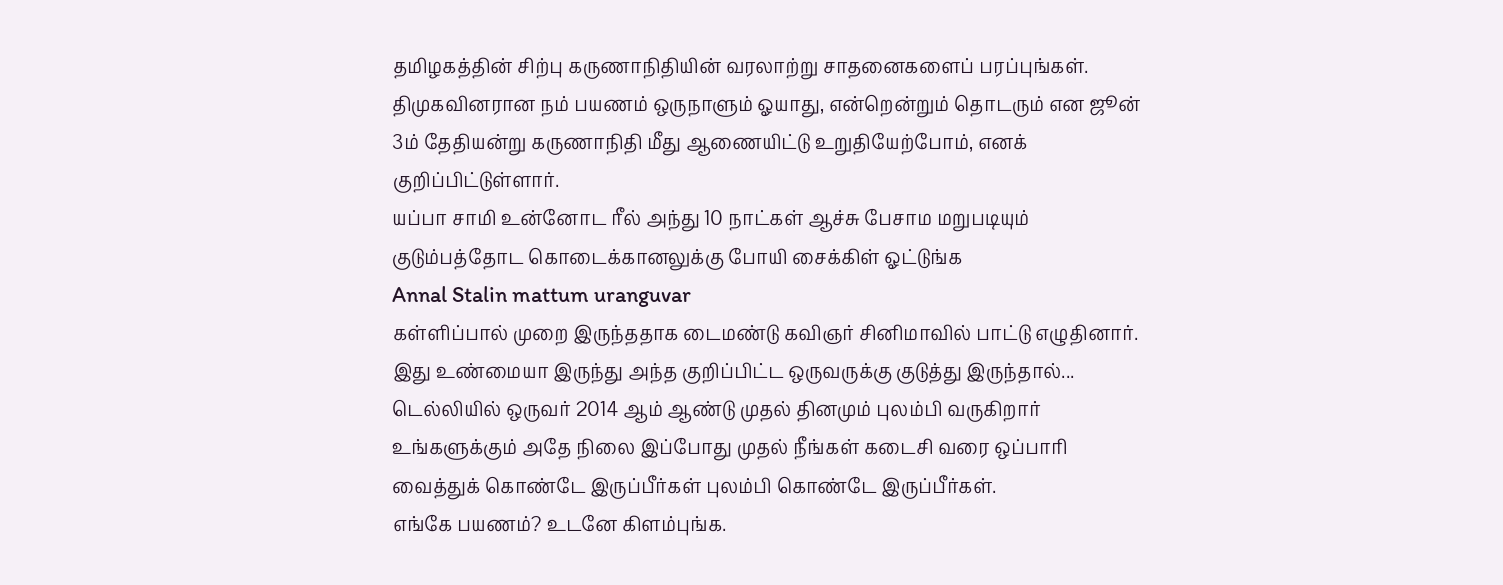தமிழகத்தின் சிற்பு கருணாநிதியின் வரலாற்று சாதனைகளைப் பரப்புங்கள்.
திமுகவினரான நம் பயணம் ஒருநாளும் ஓயாது, என்றென்றும் தொடரும் என ஜூன் 3ம் தேதியன்று கருணாநிதி மீது ஆணையிட்டு உறுதியேற்போம், எனக் குறிப்பிட்டுள்ளார்.
யப்பா சாமி உன்னோட ரீல் அந்து 10 நாட்கள் ஆச்சு பேசாம மறுபடியும் குடும்பத்தோட கொடைக்கானலுக்கு போயி சைக்கிள் ஓட்டுங்க
Annal Stalin mattum uranguvar
கள்ளிப்பால் முறை இருந்ததாக டைமண்டு கவிஞர் சினிமாவில் பாட்டு எழுதினார். இது உண்மையா இருந்து அந்த குறிப்பிட்ட ஒருவருக்கு குடுத்து இருந்தால்...
டெல்லியில் ஒருவர் 2014 ஆம் ஆண்டு முதல் தினமும் புலம்பி வருகிறார் உங்களுக்கும் அதே நிலை இப்போது முதல் நீங்கள் கடைசி வரை ஒப்பாரி வைத்துக் கொண்டே இருப்பீர்கள் புலம்பி கொண்டே இருப்பீர்கள்.
எங்கே பயணம்? உடனே கிளம்புங்க.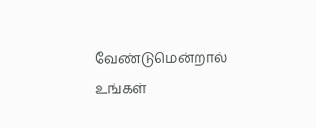வேண்டுமென்றால் உங்கள்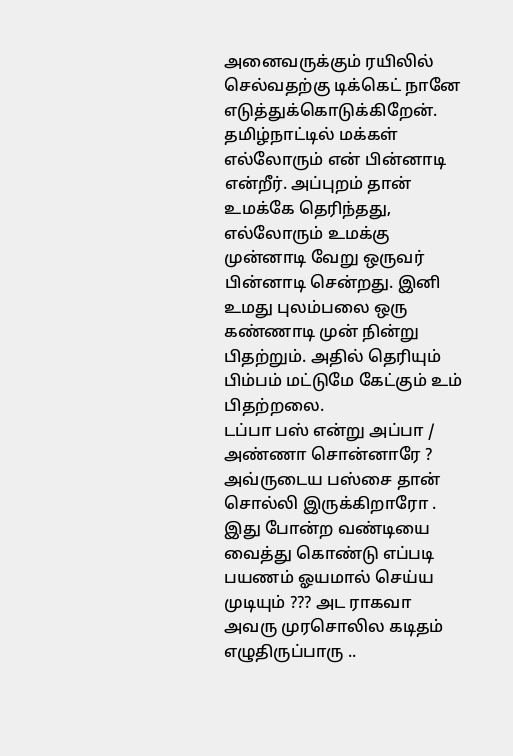அனைவருக்கும் ரயிலில் செல்வதற்கு டிக்கெட் நானே எடுத்துக்கொடுக்கிறேன்.
தமிழ்நாட்டில் மக்கள் எல்லோரும் என் பின்னாடி என்றீர். அப்புறம் தான் உமக்கே தெரிந்தது, எல்லோரும் உமக்கு முன்னாடி வேறு ஒருவர் பின்னாடி சென்றது. இனி உமது புலம்பலை ஒரு கண்ணாடி முன் நின்று பிதற்றும். அதில் தெரியும் பிம்பம் மட்டுமே கேட்கும் உம் பிதற்றலை.
டப்பா பஸ் என்று அப்பா / அண்ணா சொன்னாரே ? அவ்ருடைய பஸ்சை தான் சொல்லி இருக்கிறாரோ . இது போன்ற வண்டியை வைத்து கொண்டு எப்படி பயணம் ஓயமால் செய்ய முடியும் ??? அட ராகவா
அவரு முரசொலில கடிதம் எழுதிருப்பாரு ..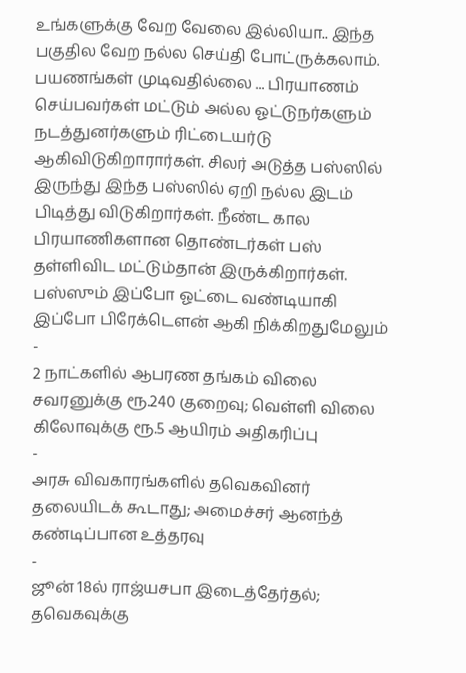உங்களுக்கு வேற வேலை இல்லியா.. இந்த பகுதில வேற நல்ல செய்தி போட்ருக்கலாம்.
பயணங்கள் முடிவதில்லை ... பிரயாணம் செய்பவர்கள் மட்டும் அல்ல ஓட்டுநர்களும் நடத்துனர்களும் ரிட்டையர்டு ஆகிவிடுகிறாரார்கள். சிலர் அடுத்த பஸ்ஸில் இருந்து இந்த பஸ்ஸில் ஏறி நல்ல இடம் பிடித்து விடுகிறார்கள். நீண்ட கால பிரயாணிகளான தொண்டர்கள் பஸ் தள்ளிவிட மட்டும்தான் இருக்கிறார்கள். பஸ்ஸும் இப்போ ஓட்டை வண்டியாகி இப்போ பிரேக்டௌன் ஆகி நிக்கிறதுமேலும்
-
2 நாட்களில் ஆபரண தங்கம் விலை சவரனுக்கு ரூ.240 குறைவு; வெள்ளி விலை கிலோவுக்கு ரூ.5 ஆயிரம் அதிகரிப்பு
-
அரசு விவகாரங்களில் தவெகவினர் தலையிடக் கூடாது; அமைச்சர் ஆனந்த் கண்டிப்பான உத்தரவு
-
ஜூன் 18ல் ராஜ்யசபா இடைத்தேர்தல்; தவெகவுக்கு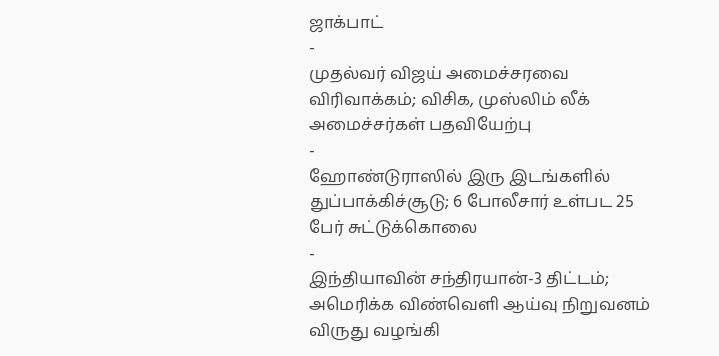ஜாக்பாட்
-
முதல்வர் விஜய் அமைச்சரவை விரிவாக்கம்; விசிக, முஸ்லிம் லீக் அமைச்சர்கள் பதவியேற்பு
-
ஹோண்டுராஸில் இரு இடங்களில் துப்பாக்கிச்சூடு; 6 போலீசார் உள்பட 25 பேர் சுட்டுக்கொலை
-
இந்தியாவின் சந்திரயான்-3 திட்டம்; அமெரிக்க விண்வெளி ஆய்வு நிறுவனம் விருது வழங்கி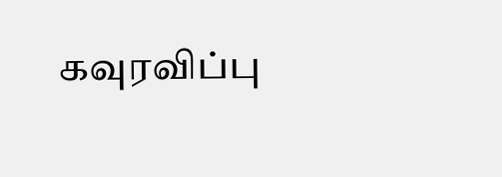கவுரவிப்பு